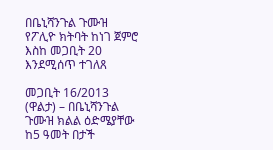በቤኒሻንጉል ጉሙዝ የፖሊዮ ክትባት ከነገ ጀምሮ እስከ መጋቢት 20 እንደሚሰጥ ተገለጸ

መጋቢት 16/2013 (ዋልታ) – በቤኒሻንጉል ጉሙዝ ክልል ዕድሜያቸው ከ5 ዓመት በታች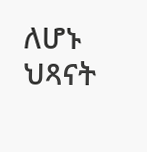ለሆኑ ህጻናት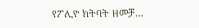የፖሊዮ ክትባት ዘመቻ…